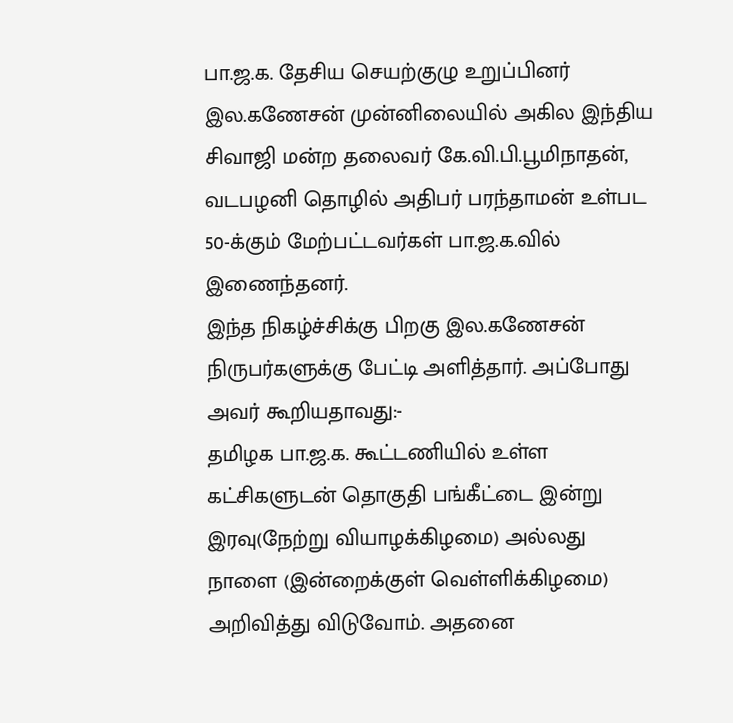பா.ஜ.க. தேசிய செயற்குழு உறுப்பினர் இல.கணேசன் முன்னிலையில் அகில இந்திய சிவாஜி மன்ற தலைவர் கே.வி.பி.பூமிநாதன், வடபழனி தொழில் அதிபர் பரந்தாமன் உள்பட 50-க்கும் மேற்பட்டவர்கள் பா.ஜ.க.வில் இணைந்தனர்.
இந்த நிகழ்ச்சிக்கு பிறகு இல.கணேசன் நிருபர்களுக்கு பேட்டி அளித்தார். அப்போது அவர் கூறியதாவது:-
தமிழக பா.ஜ.க. கூட்டணியில் உள்ள கட்சிகளுடன் தொகுதி பங்கீட்டை இன்று இரவு(நேற்று வியாழக்கிழமை) அல்லது நாளை (இன்றைக்குள் வெள்ளிக்கிழமை) அறிவித்து விடுவோம். அதனை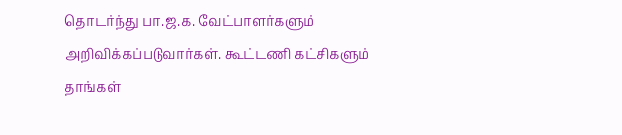தொடர்ந்து பா.ஜ.க. வேட்பாளர்களும் அறிவிக்கப்படுவார்கள். கூட்டணி கட்சிகளும் தாங்கள்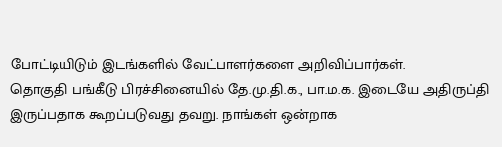போட்டியிடும் இடங்களில் வேட்பாளர்களை அறிவிப்பார்கள்.
தொகுதி பங்கீடு பிரச்சினையில் தே.மு.தி.க., பா.ம.க. இடையே அதிருப்தி இருப்பதாக கூறப்படுவது தவறு. நாங்கள் ஒன்றாக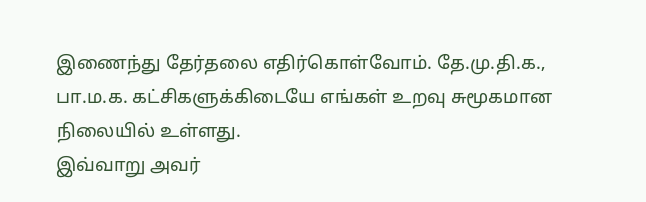இணைந்து தேர்தலை எதிர்கொள்வோம். தே.மு.தி.க., பா.ம.க. கட்சிகளுக்கிடையே எங்கள் உறவு சுமூகமான நிலையில் உள்ளது.
இவ்வாறு அவர்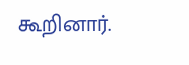கூறினார்.